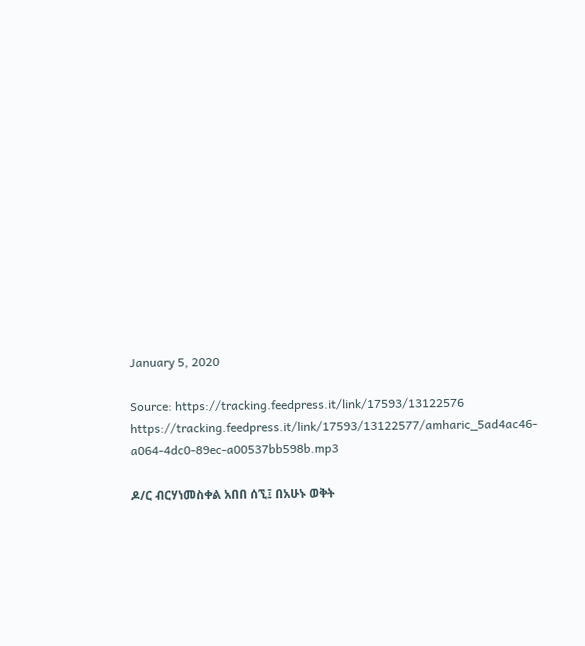January 5, 2020

Source: https://tracking.feedpress.it/link/17593/13122576
https://tracking.feedpress.it/link/17593/13122577/amharic_5ad4ac46-a064-4dc0-89ec-a00537bb598b.mp3

ዶ/ር ብርሃነመስቀል አበበ ሰኚ፤ በአሁኑ ወቅት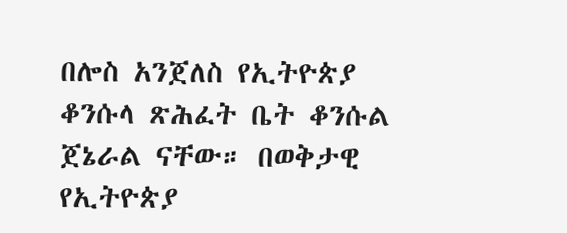በሎስ አንጀለስ የኢትዮጵያ ቆንሱላ ጽሕፈት ቤት ቆንሱል ጀኔራል ናቸው። በወቅታዊ የኢትዮጵያ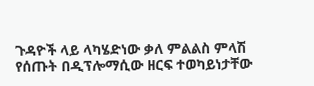ጉዳዮች ላይ ላካሄድነው ቃለ ምልልስ ምላሽ የሰጡት በዲፕሎማሲው ዘርፍ ተወካይነታቸው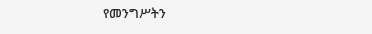የመንግሥትን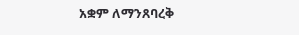አቋም ለማንጸባረቅ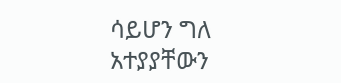ሳይሆን ግለ አተያያቸውን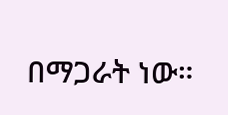በማጋራት ነው።